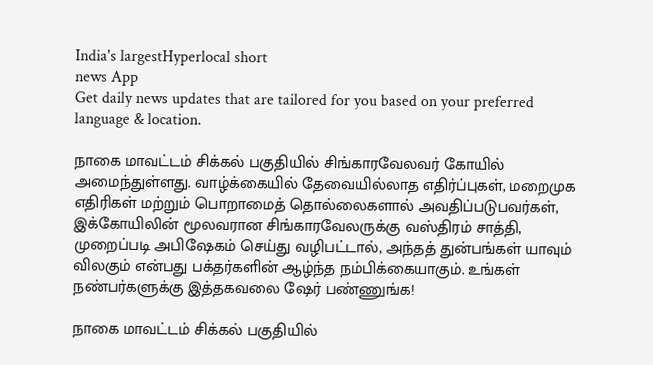India's largestHyperlocal short
news App
Get daily news updates that are tailored for you based on your preferred language & location.

நாகை மாவட்டம் சிக்கல் பகுதியில் சிங்காரவேலவர் கோயில் அமைந்துள்ளது. வாழ்க்கையில் தேவையில்லாத எதிர்ப்புகள், மறைமுக எதிரிகள் மற்றும் பொறாமைத் தொல்லைகளால் அவதிப்படுபவர்கள், இக்கோயிலின் மூலவரான சிங்காரவேலருக்கு வஸ்திரம் சாத்தி, முறைப்படி அபிஷேகம் செய்து வழிபட்டால், அந்தத் துன்பங்கள் யாவும் விலகும் என்பது பக்தர்களின் ஆழ்ந்த நம்பிக்கையாகும். உங்கள் நண்பர்களுக்கு இத்தகவலை ஷேர் பண்ணுங்க!

நாகை மாவட்டம் சிக்கல் பகுதியில்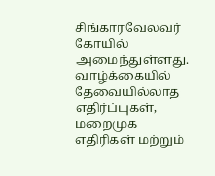சிங்காரவேலவர் கோயில் அமைந்துள்ளது. வாழ்க்கையில் தேவையில்லாத எதிர்ப்புகள், மறைமுக எதிரிகள் மற்றும்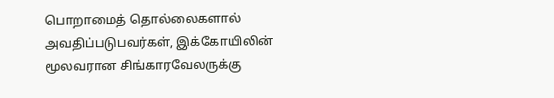பொறாமைத் தொல்லைகளால் அவதிப்படுபவர்கள், இக்கோயிலின் மூலவரான சிங்காரவேலருக்கு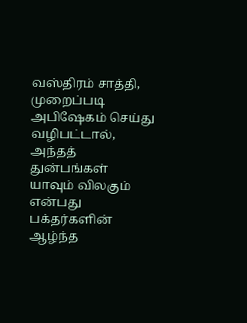வஸ்திரம் சாத்தி, முறைப்படி அபிஷேகம் செய்து வழிபட்டால், அந்தத் துன்பங்கள் யாவும் விலகும் என்பது பக்தர்களின் ஆழ்ந்த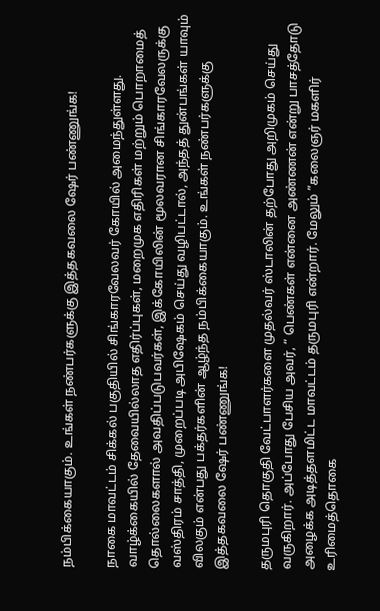நம்பிக்கையாகும். உங்கள் நண்பர்களுக்கு இத்தகவலை ஷேர் பண்ணுங்க!

நாகை மாவட்டம் சிக்கல் பகுதியில் சிங்காரவேலவர் கோயில் அமைந்துள்ளது. வாழ்க்கையில் தேவையில்லாத எதிர்ப்புகள், மறைமுக எதிரிகள் மற்றும் பொறாமைத் தொல்லைகளால் அவதிப்படுபவர்கள், இக்கோயிலின் மூலவரான சிங்காரவேலருக்கு வஸ்திரம் சாத்தி, முறைப்படி அபிஷேகம் செய்து வழிபட்டால், அந்தத் துன்பங்கள் யாவும் விலகும் என்பது பக்தர்களின் ஆழ்ந்த நம்பிக்கையாகும். உங்கள் நண்பர்களுக்கு இத்தகவலை ஷேர் பண்ணுங்க!

தருமபுரி தொகுதி வேட்பாளர்களை முதல்வர் ஸ்டாலின் தற்போது அறிமுகம் செய்து வருகிறார். அப்போது பேசிய அவர், “ பெண்கள் என்னை அண்ணன் என்று பாசத்தோடு அழைக்க அடித்தளமிட்ட மாவட்டம் தருமபுரி என்றார். மேலும் ”கலைஞர் மகளிர் உரிமைத்தொகை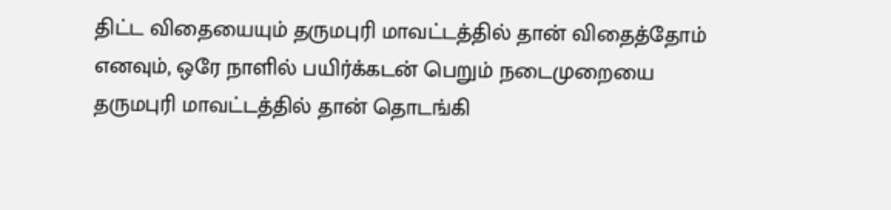திட்ட விதையையும் தருமபுரி மாவட்டத்தில் தான் விதைத்தோம் எனவும், ஒரே நாளில் பயிர்க்கடன் பெறும் நடைமுறையை தருமபுரி மாவட்டத்தில் தான் தொடங்கி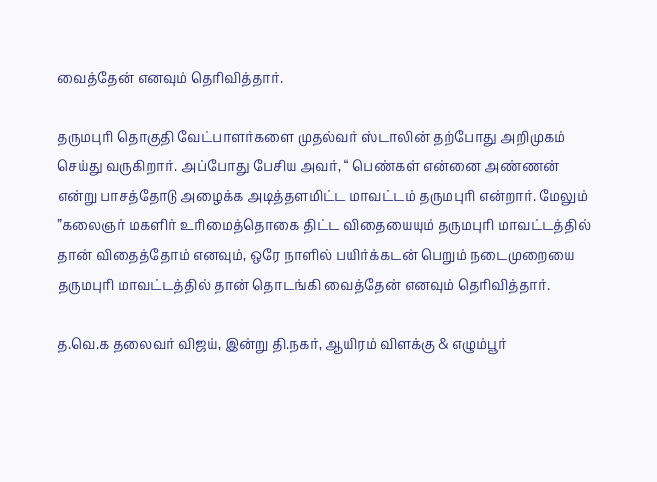வைத்தேன் எனவும் தெரிவித்தார்.

தருமபுரி தொகுதி வேட்பாளர்களை முதல்வர் ஸ்டாலின் தற்போது அறிமுகம் செய்து வருகிறார். அப்போது பேசிய அவர், “ பெண்கள் என்னை அண்ணன் என்று பாசத்தோடு அழைக்க அடித்தளமிட்ட மாவட்டம் தருமபுரி என்றார். மேலும் ”கலைஞர் மகளிர் உரிமைத்தொகை திட்ட விதையையும் தருமபுரி மாவட்டத்தில் தான் விதைத்தோம் எனவும், ஒரே நாளில் பயிர்க்கடன் பெறும் நடைமுறையை தருமபுரி மாவட்டத்தில் தான் தொடங்கி வைத்தேன் எனவும் தெரிவித்தார்.

த.வெ.க தலைவர் விஜய், இன்று தி.நகர், ஆயிரம் விளக்கு & எழும்பூர்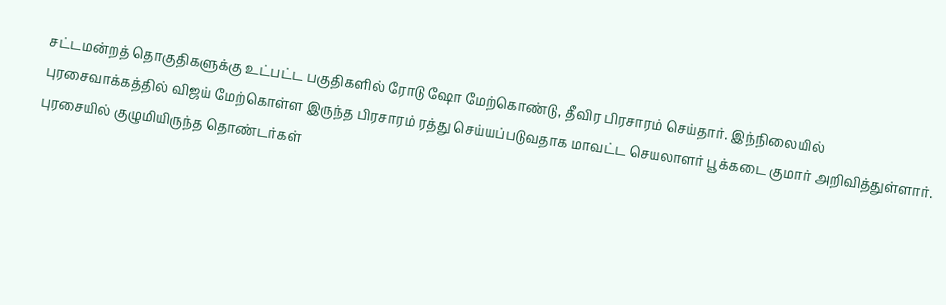சட்டமன்றத் தொகுதிகளுக்கு உட்பட்ட பகுதிகளில் ரோடு ஷோ மேற்கொண்டு, தீவிர பிரசாரம் செய்தார். இந்நிலையில் புரசைவாக்கத்தில் விஜய் மேற்கொள்ள இருந்த பிரசாரம் ரத்து செய்யப்படுவதாக மாவட்ட செயலாளர் பூக்கடை குமார் அறிவித்துள்ளார். புரசையில் குழுமியிருந்த தொண்டர்கள்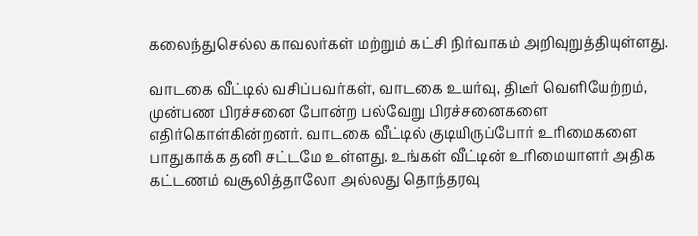கலைந்துசெல்ல காவலர்கள் மற்றும் கட்சி நிர்வாகம் அறிவுறுத்தியுள்ளது.

வாடகை வீட்டில் வசிப்பவர்கள், வாடகை உயர்வு, திடீர் வெளியேற்றம், முன்பண பிரச்சனை போன்ற பல்வேறு பிரச்சனைகளை எதிர்கொள்கின்றனர். வாடகை வீட்டில் குடியிருப்போர் உரிமைகளை பாதுகாக்க தனி சட்டமே உள்ளது. உங்கள் வீட்டின் உரிமையாளர் அதிக கட்டணம் வசூலித்தாலோ அல்லது தொந்தரவு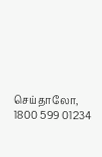செய்தாலோ, 1800 599 01234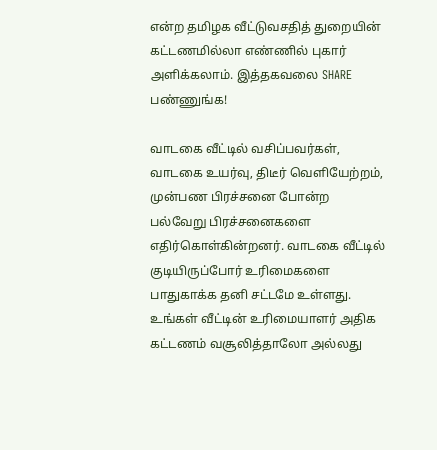என்ற தமிழக வீட்டுவசதித் துறையின் கட்டணமில்லா எண்ணில் புகார் அளிக்கலாம். இத்தகவலை SHARE பண்ணுங்க!

வாடகை வீட்டில் வசிப்பவர்கள், வாடகை உயர்வு, திடீர் வெளியேற்றம், முன்பண பிரச்சனை போன்ற பல்வேறு பிரச்சனைகளை எதிர்கொள்கின்றனர். வாடகை வீட்டில் குடியிருப்போர் உரிமைகளை பாதுகாக்க தனி சட்டமே உள்ளது. உங்கள் வீட்டின் உரிமையாளர் அதிக கட்டணம் வசூலித்தாலோ அல்லது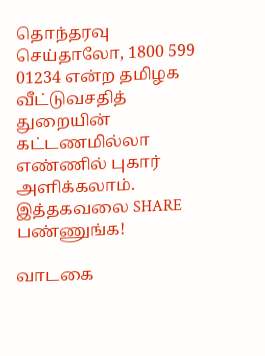தொந்தரவு செய்தாலோ, 1800 599 01234 என்ற தமிழக வீட்டுவசதித் துறையின் கட்டணமில்லா எண்ணில் புகார் அளிக்கலாம். இத்தகவலை SHARE பண்ணுங்க!

வாடகை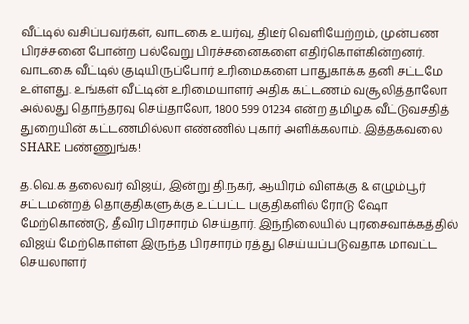வீட்டில் வசிப்பவர்கள், வாடகை உயர்வு, திடீர் வெளியேற்றம், முன்பண பிரச்சனை போன்ற பல்வேறு பிரச்சனைகளை எதிர்கொள்கின்றனர். வாடகை வீட்டில் குடியிருப்போர் உரிமைகளை பாதுகாக்க தனி சட்டமே உள்ளது. உங்கள் வீட்டின் உரிமையாளர் அதிக கட்டணம் வசூலித்தாலோ அல்லது தொந்தரவு செய்தாலோ, 1800 599 01234 என்ற தமிழக வீட்டுவசதித் துறையின் கட்டணமில்லா எண்ணில் புகார் அளிக்கலாம். இத்தகவலை SHARE பண்ணுங்க!

த.வெ.க தலைவர் விஜய், இன்று தி.நகர், ஆயிரம் விளக்கு & எழும்பூர் சட்டமன்றத் தொகுதிகளுக்கு உட்பட்ட பகுதிகளில் ரோடு ஷோ மேற்கொண்டு, தீவிர பிரசாரம் செய்தார். இந்நிலையில் புரசைவாக்கத்தில் விஜய் மேற்கொள்ள இருந்த பிரசாரம் ரத்து செய்யப்படுவதாக மாவட்ட செயலாளர்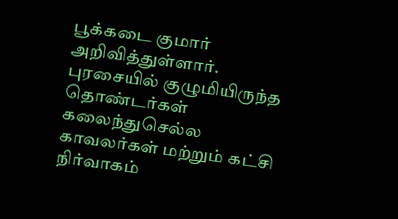பூக்கடை குமார் அறிவித்துள்ளார். புரசையில் குழுமியிருந்த தொண்டர்கள் கலைந்துசெல்ல காவலர்கள் மற்றும் கட்சி நிர்வாகம்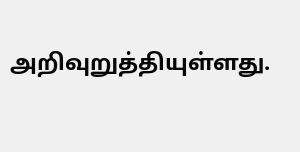அறிவுறுத்தியுள்ளது.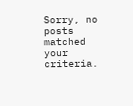Sorry, no posts matched your criteria.